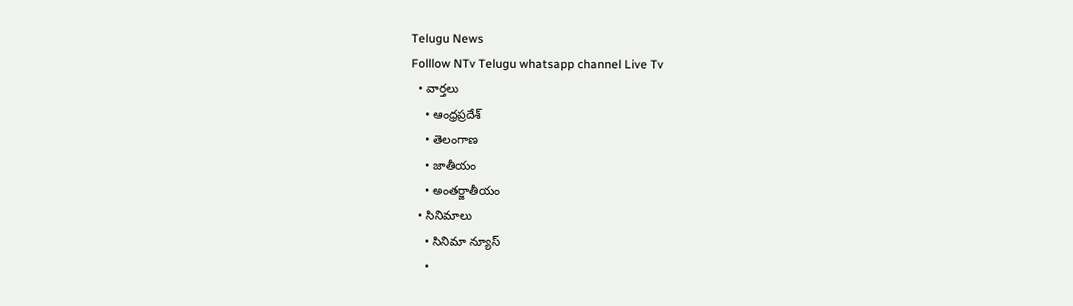Telugu News
Folllow NTv Telugu whatsapp channel Live Tv
  • వార్తలు
    • ఆంధ్రప్రదేశ్
    • తెలంగాణ
    • జాతీయం
    • అంతర్జాతీయం
  • సినిమాలు
    • సినిమా న్యూస్
    •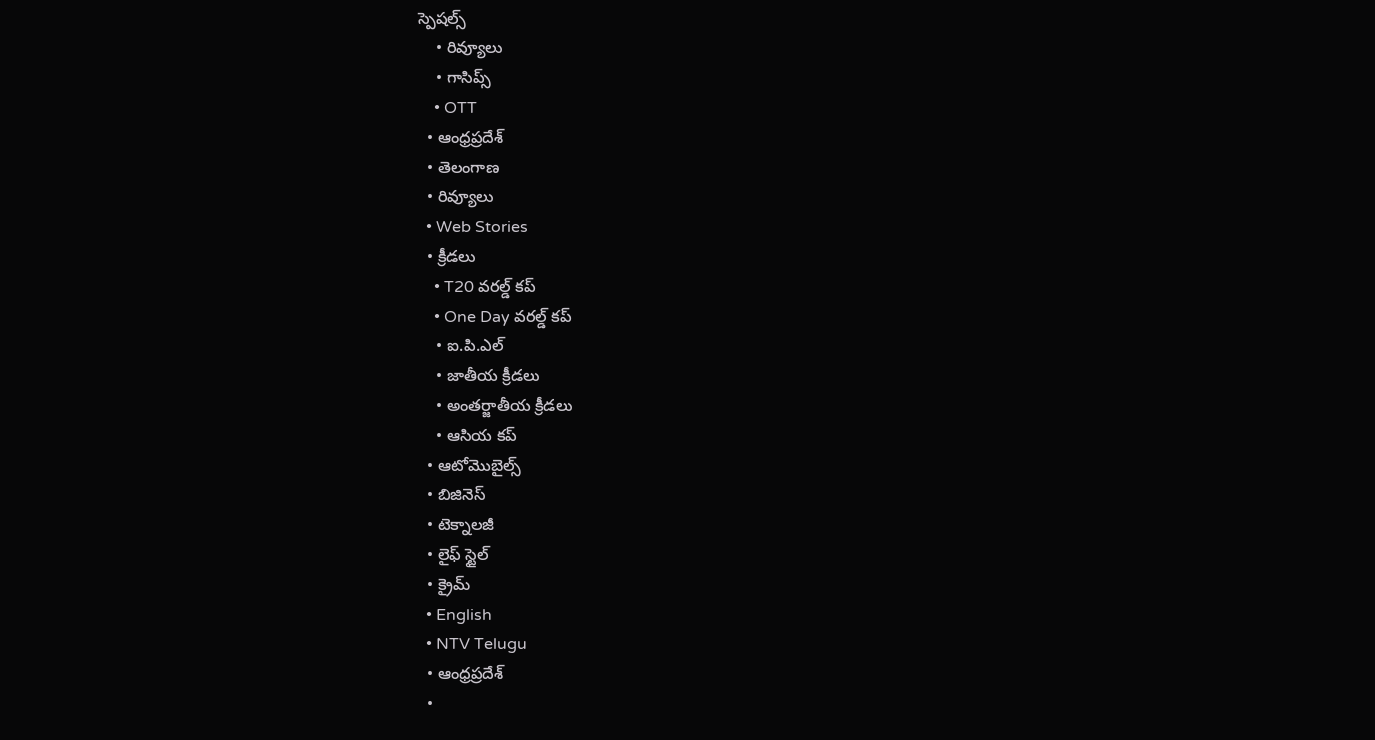స్పెషల్స్
    • రివ్యూలు
    • గాసిప్స్
    • OTT
  • ఆంధ్రప్రదేశ్
  • తెలంగాణ
  • రివ్యూలు
  • Web Stories
  • క్రీడలు
    • T20 వరల్డ్ కప్
    • One Day వరల్డ్ కప్
    • ఐ.పి.ఎల్
    • జాతీయ క్రీడలు
    • అంతర్జాతీయ క్రీడలు
    • ఆసియ కప్
  • ఆటోమొబైల్స్
  • బిజినెస్‌
  • టెక్నాలజీ
  • లైఫ్ స్టైల్
  • క్రైమ్
  • English
  • NTV Telugu
  • ఆంధ్రప్రదేశ్
  •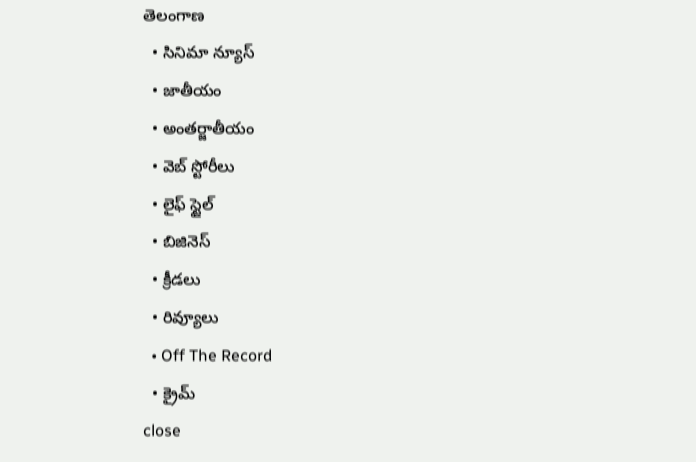తెలంగాణ
  • సినిమా న్యూస్
  • జాతీయం
  • అంతర్జాతీయం
  • వెబ్ స్టోరీలు
  • లైఫ్ స్టైల్
  • బిజినెస్‌
  • క్రీడలు
  • రివ్యూలు
  • Off The Record
  • క్రైమ్
close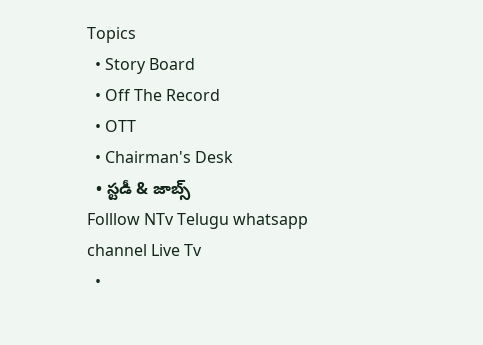Topics
  • Story Board
  • Off The Record
  • OTT
  • Chairman's Desk
  • స్టడీ & జాబ్స్
Folllow NTv Telugu whatsapp channel Live Tv
  •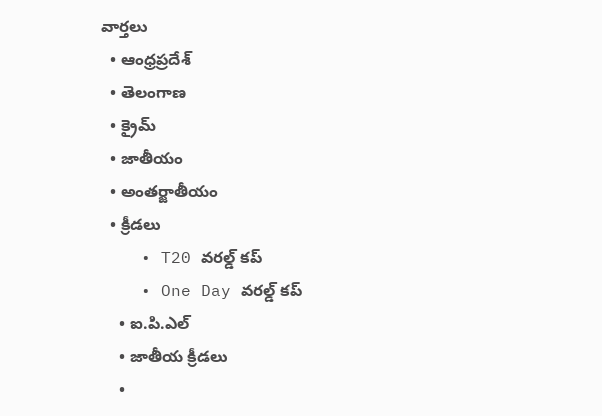వార్తలు
  • ఆంధ్రప్రదేశ్
  • తెలంగాణ
  • క్రైమ్
  • జాతీయం
  • అంతర్జాతీయం
  • క్రీడలు
    • T20 వరల్డ్ కప్
    • One Day వరల్డ్ కప్
    • ఐ.పి.ఎల్
    • జాతీయ క్రీడలు
    •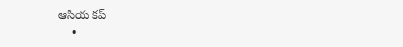ఆసియ కప్
    •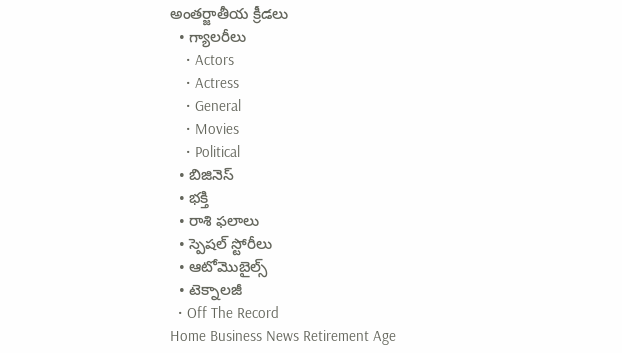అంతర్జాతీయ క్రీడలు
  • గ్యాలరీలు
    • Actors
    • Actress
    • General
    • Movies
    • Political
  • బిజినెస్‌
  • భక్తి
  • రాశి ఫలాలు
  • స్పెషల్‌ స్టోరీలు
  • ఆటోమొబైల్స్
  • టెక్నాలజీ
  • Off The Record
Home Business News Retirement Age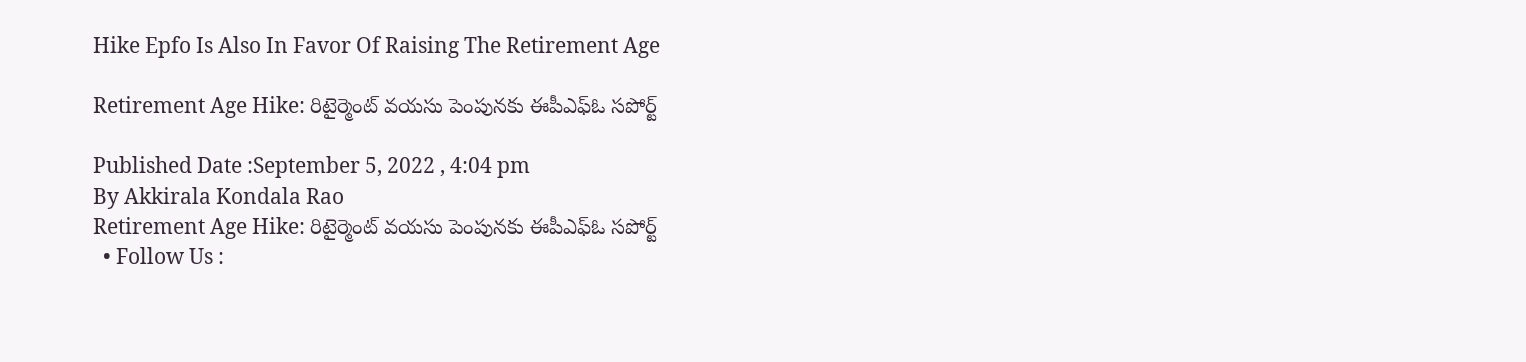Hike Epfo Is Also In Favor Of Raising The Retirement Age

Retirement Age Hike: రిటైర్మెంట్‌ వయసు పెంపునకు ఈపీఎఫ్‌ఓ సపోర్ట్‌

Published Date :September 5, 2022 , 4:04 pm
By Akkirala Kondala Rao
Retirement Age Hike: రిటైర్మెంట్‌ వయసు పెంపునకు ఈపీఎఫ్‌ఓ సపోర్ట్‌
  • Follow Us :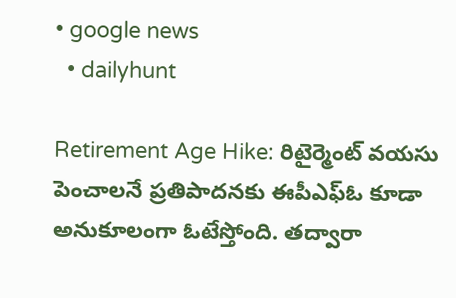• google news
  • dailyhunt

Retirement Age Hike: రిటైర్మెంట్‌ వయసు పెంచాలనే ప్రతిపాదనకు ఈపీఎఫ్‌ఓ కూడా అనుకూలంగా ఓటేస్తోంది. తద్వారా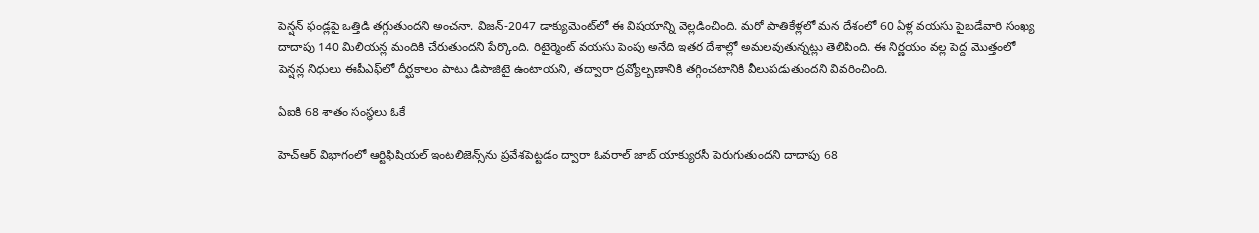పెన్షన్‌ ఫండ్లపై ఒత్తిడి తగ్గుతుందని అంచనా. విజన్‌-2047 డాక్యుమెంట్‌లో ఈ విషయాన్ని వెల్లడించింది. మరో పాతికేళ్లలో మన దేశంలో 60 ఏళ్ల వయసు పైబడేవారి సంఖ్య దాదాపు 140 మిలియన్ల మందికి చేరుతుందని పేర్కొంది. రిటైర్మెంట్‌ వయసు పెంపు అనేది ఇతర దేశాల్లో అమలవుతున్నట్లు తెలిపింది. ఈ నిర్ణయం వల్ల పెద్ద మొత్తంలో పెన్షన్ల నిధులు ఈపీఎఫ్‌లో దీర్ఘకాలం పాటు డిపాజిటై ఉంటాయని, తద్వారా ద్రవ్యోల్బణానికి తగ్గించటానికి వీలుపడుతుందని వివరించింది.

ఏఐకి 68 శాతం సంస్థలు ఓకే

హెచ్‌ఆర్‌ విభాగంలో ఆర్టిఫిషియల్‌ ఇంటలిజెన్స్‌ను ప్రవేశపెట్టడం ద్వారా ఓవరాల్‌ జాబ్‌ యాక్యురసీ పెరుగుతుందని దాదాపు 68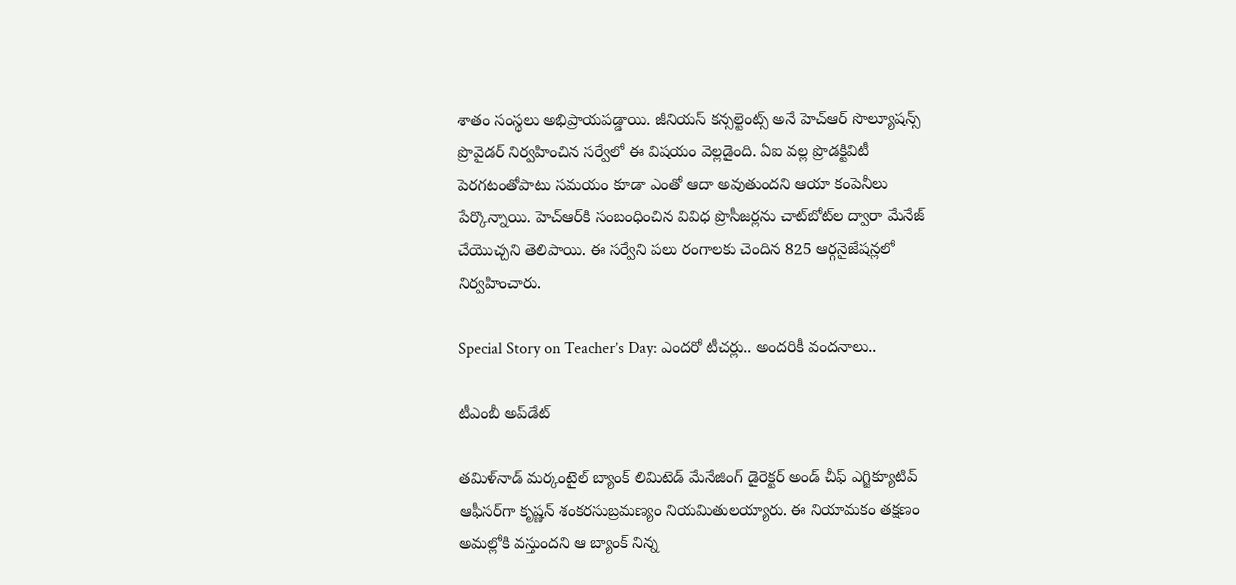శాతం సంస్థలు అభిప్రాయపడ్డాయి. జీనియస్‌ కన్సల్టెంట్స్‌ అనే హెచ్‌ఆర్‌ సొల్యూషన్స్‌ ప్రొవైడర్‌ నిర్వహించిన సర్వేలో ఈ విషయం వెల్లడైంది. ఏఐ వల్ల ప్రొడక్టివిటీ పెరగటంతోపాటు సమయం కూడా ఎంతో ఆదా అవుతుందని ఆయా కంపెనీలు పేర్కొన్నాయి. హెచ్‌ఆర్‌కి సంబంధించిన వివిధ ప్రొసీజర్లను చాట్‌బోట్‌ల ద్వారా మేనేజ్‌ చేయొచ్చని తెలిపాయి. ఈ సర్వేని పలు రంగాలకు చెందిన 825 ఆర్గనైజేషన్లలో నిర్వహించారు.

Special Story on Teacher’s Day: ఎందరో టీచర్లు.. అందరికీ వందనాలు..

టీఎంబీ అప్‌డేట్‌

తమిళ్‌నాడ్‌ మర్కంటైల్‌ బ్యాంక్‌ లిమిటెడ్‌ మేనేజింగ్‌ డైరెక్టర్‌ అండ్‌ చీఫ్‌ ఎగ్జిక్యూటివ్‌ ఆఫీసర్‌గా కృష్ణన్ శంకరసుబ్రమణ్యం నియమితులయ్యారు. ఈ నియామకం తక్షణం అమల్లోకి వస్తుందని ఆ బ్యాంక్‌ నిన్న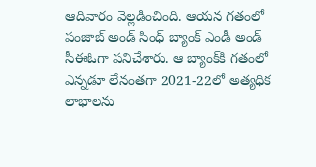ఆదివారం వెల్లడించింది. ఆయన గతంలో పంజాబ్‌ అండ్‌ సింధ్‌ బ్యాంక్‌ ఎండీ అండ్‌ సీఈఓగా పనిచేశారు. ఆ బ్యాంక్‌కి గతంలో ఎన్నడూ లేనంతగా 2021-22లో అత్యధిక లాభాలను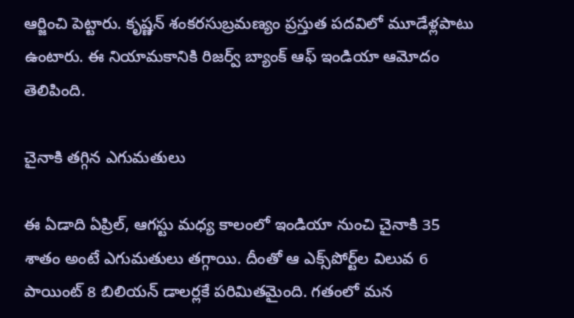ఆర్జించి పెట్టారు. కృష్ణన్ శంకరసుబ్రమణ్యం ప్రస్తుత పదవిలో మూడేళ్లపాటు ఉంటారు. ఈ నియామకానికి రిజర్వ్‌ బ్యాంక్‌ ఆఫ్‌ ఇండియా ఆమోదం తెలిపింది.

చైనాకి తగ్గిన ఎగుమతులు

ఈ ఏడాది ఏప్రిల్‌, ఆగస్టు మధ్య కాలంలో ఇండియా నుంచి చైనాకి 35 శాతం అంటే ఎగుమతులు తగ్గాయి. దీంతో ఆ ఎక్స్‌పోర్ట్‌ల విలువ 6 పాయింట్‌ 8 బిలియన్‌ డాలర్లకే పరిమితమైంది. గతంలో మన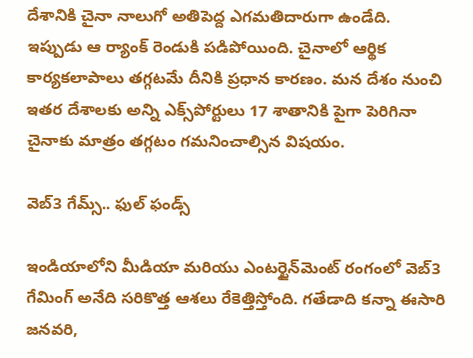దేశానికి చైనా నాలుగో అతిపెద్ద ఎగమతిదారుగా ఉండేది. ఇప్పుడు ఆ ర్యాంక్‌ రెండుకి పడిపోయింది. చైనాలో ఆర్థిక కార్యకలాపాలు తగ్గటమే దీనికి ప్రధాన కారణం. మన దేశం నుంచి ఇతర దేశాలకు అన్ని ఎక్స్‌పోర్టులు 17 శాతానికి పైగా పెరిగినా చైనాకు మాత్రం తగ్గటం గమనించాల్సిన విషయం.

వెబ్‌3 గేమ్స్‌.. ఫుల్‌ ఫండ్స్‌

ఇండియాలోని మీడియా మరియు ఎంటర్టైన్‌మెంట్‌ రంగంలో వెబ్‌3 గేమింగ్‌ అనేది సరికొత్త ఆశలు రేకెత్తిస్తోంది. గతేడాది కన్నా ఈసారి జనవరి,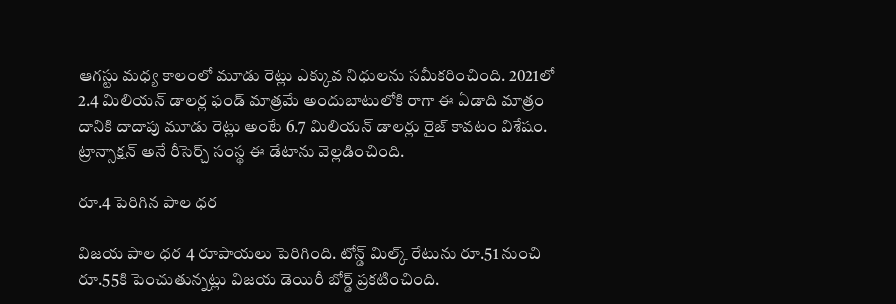ఆగస్టు మధ్య కాలంలో మూడు రెట్లు ఎక్కువ నిధులను సమీకరించింది. 2021లో 2.4 మిలియన్‌ డాలర్ల ఫండ్‌ మాత్రమే అందుబాటులోకి రాగా ఈ ఏడాది మాత్రం దానికి దాదాపు మూడు రెట్లు అంటే 6.7 మిలియన్‌ డాలర్లు రైజ్‌ కావటం విశేషం. ట్రాన్సాక్షన్‌ అనే రీసెర్చ్‌ సంస్థ ఈ డేటాను వెల్లడించింది.

రూ.4 పెరిగిన పాల ధర

విజయ పాల ధర 4 రూపాయలు పెరిగింది. టోన్డ్‌ మిల్క్‌ రేటును రూ.51 నుంచి రూ.55కి పెంచుతున్నట్లు విజయ డెయిరీ బోర్డ్‌ ప్రకటించింది.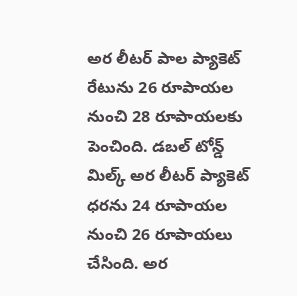అర లీటర్‌ పాల ప్యాకెట్‌ రేటును 26 రూపాయల నుంచి 28 రూపాయలకు పెంచింది. డబల్‌ టోన్డ్‌ మిల్క్‌ అర లీటర్‌ ప్యాకెట్‌ ధరను 24 రూపాయల నుంచి 26 రూపాయలు చేసింది. అర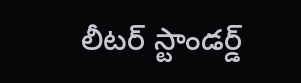లీటర్‌ స్టాండర్డ్‌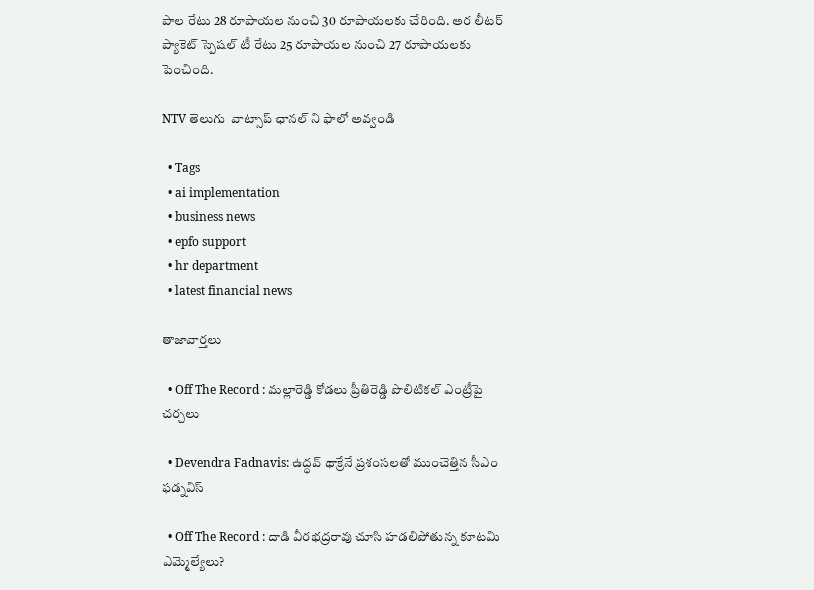పాల రేటు 28 రూపాయల నుంచి 30 రూపాయలకు చేరింది. అర లీటర్‌ ప్యాకెట్‌ స్పెషల్‌ టీ రేటు 25 రూపాయల నుంచి 27 రూపాయలకు పెంచింది.

NTV తెలుగు  వాట్సాప్ ఛానల్ ని ఫాలో అవ్వండి

  • Tags
  • ai implementation
  • business news
  • epfo support
  • hr department
  • latest financial news

తాజావార్తలు

  • Off The Record : మల్లారెడ్డి కోడలు ప్రీతిరెడ్డి పొలిటికల్ ఎంట్రీపై చర్చలు

  • Devendra Fadnavis: ఉద్ధవ్ థాక్రేనే ప్రశంసలతో ముంచెత్తిన సీఎం ఫడ్నవిస్

  • Off The Record : దాడి వీరభద్రరావు చూసి హడలిపోతున్న కూటమి ఎమ్మెల్యేలు?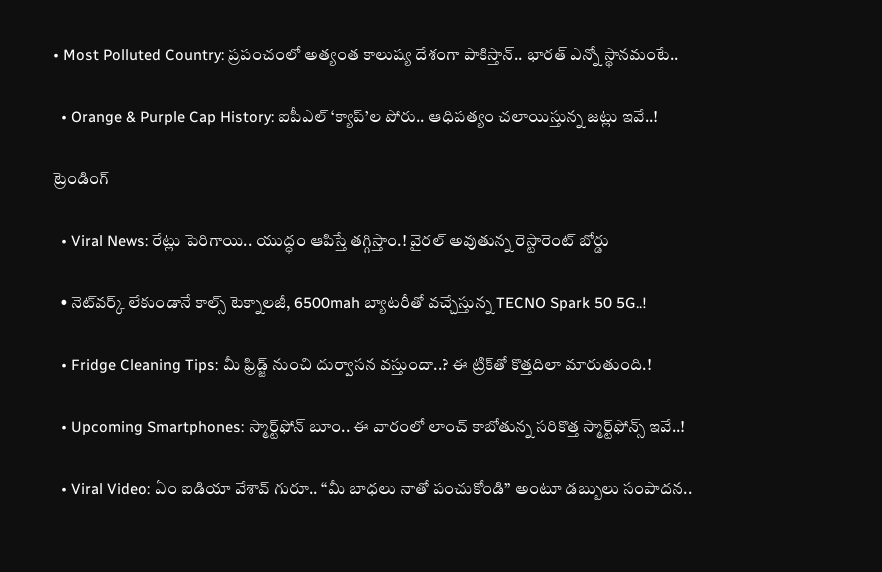• Most Polluted Country: ప్రపంచంలో అత్యంత కాలుష్య దేశంగా పాకిస్తాన్.. భారత్ ఎన్నో స్థానమంటే..

  • Orange & Purple Cap History: ఐపీఎల్ ‘క్యాప్’ల పోరు.. ఆధిపత్యం చలాయిస్తున్న జట్లు ఇవే..!

ట్రెండింగ్‌

  • Viral News: రేట్లు పెరిగాయి.. యుద్ధం ఆపిస్తే తగ్గిస్తాం.! వైరల్ అవుతున్న రెస్టారెంట్ బోర్డు

  • నెట్‌వర్క్ లేకుండానే కాల్స్ టెక్నాలజీ, 6500mah బ్యాటరీతో వచ్చేస్తున్న TECNO Spark 50 5G..!

  • Fridge Cleaning Tips: మీ ఫ్రిడ్జ్ నుంచి దుర్వాసన వస్తుందా..? ఈ ట్రిక్‌తో కొత్తదిలా మారుతుంది.!

  • Upcoming Smartphones: స్మార్ట్‌ఫోన్ బూం.. ఈ వారంలో లాంచ్ కాబోతున్న సరికొత్త స్మార్ట్‌ఫోన్స్ ఇవే..!

  • Viral Video: ఏం ఐడియా వేశావ్ గురూ.. “మీ బాధలు నాతో పంచుకోండి” అంటూ డబ్బులు సంపాదన..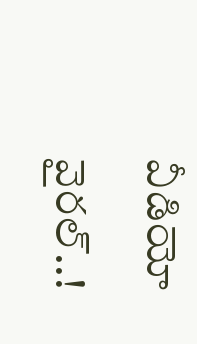వీడియో వైరల్..!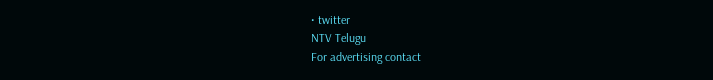• twitter
NTV Telugu
For advertising contact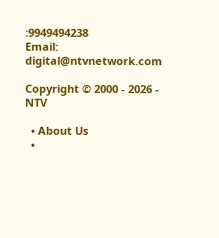:9949494238
Email: digital@ntvnetwork.com

Copyright © 2000 - 2026 - NTV

  • About Us
  •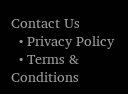Contact Us
  • Privacy Policy
  • Terms & Conditions